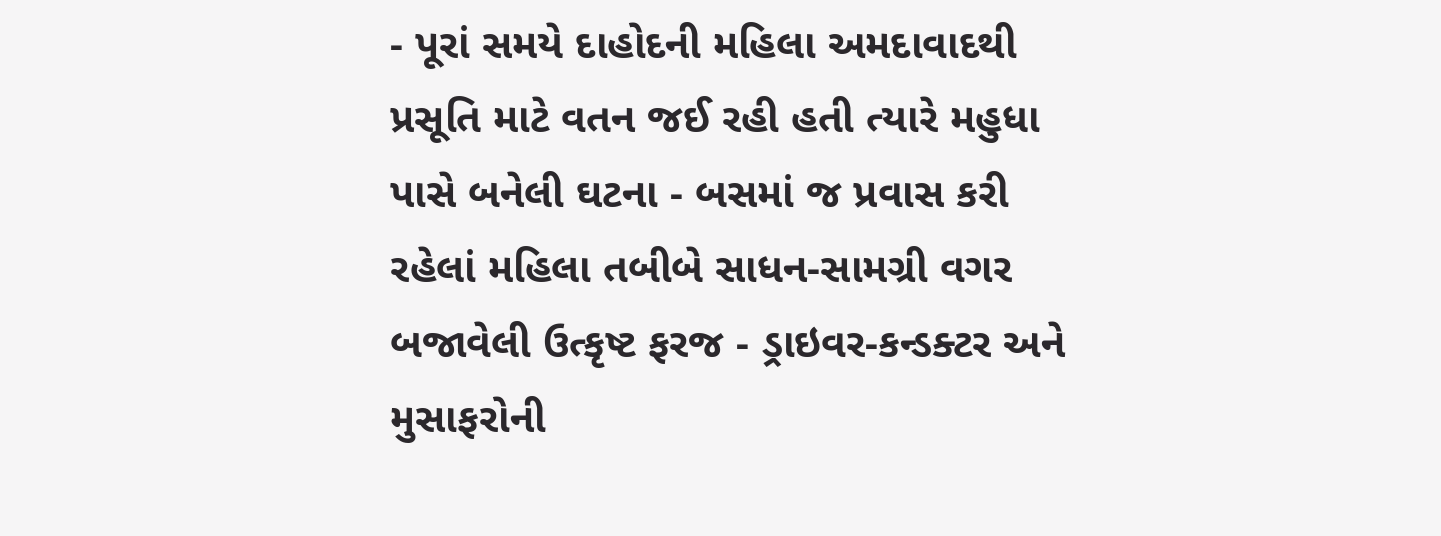- પૂરાં સમયે દાહોદની મહિલા અમદાવાદથી પ્રસૂતિ માટે વતન જઈ રહી હતી ત્યારે મહુધા પાસે બનેલી ઘટના - બસમાં જ પ્રવાસ કરી રહેલાં મહિલા તબીબે સાધન-સામગ્રી વગર બજાવેલી ઉત્કૃષ્ટ ફરજ - ડ્રાઇવર-કન્ડક્ટર અને મુસાફરોની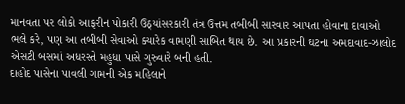માનવતા પર લોકો આફરીન પોકારી ઉઠ્યાંસરકારી તંત્ર ઉત્તમ તબીબી સારવાર આપતા હોવાના દાવાઓ ભલે કરે, પણ આ તબીબી સેવાઓ ક્યારેક વામણી સાબિત થાય છે. આ પ્રકારની ઘટના અમદાવાદ-ઝાલોદ એસટી બસમાં અધરસ્તે મહુધા પાસે ગુરુવારે બની હતી.
દાહોદ પાસેના પાવલી ગામની એક મહિલાને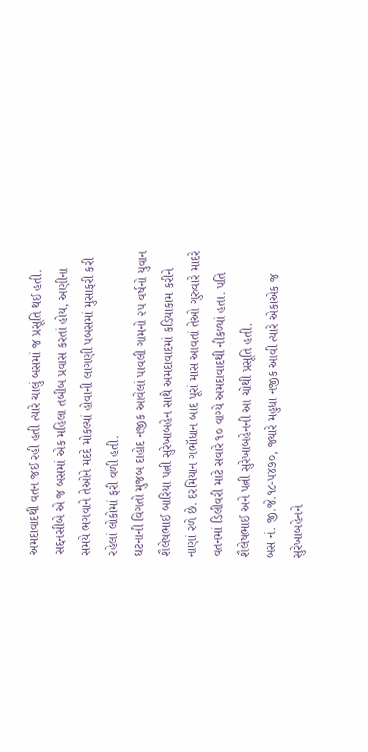અમદાવાદથી વતન જઈ રહી હતી ત્યારે ચાલું બસમાં જ પ્રસૂતિ થઈ હતી. સદ્દનસીબે એ જ બસમાં એક મહિલા તબીબ પ્રવાસ કરતાં હોય, અણીના સમયે ભગવાને તેઓને મદદે મોકલ્યાં હોવાની લાગણી પબસમાં મુસાફરી કરી રહેલાં લોકોમાં ફરી વળી હતી.
ઘટનાની વિગતો મુજબ દાહોદ નજીક આવેલાં પાવલી ગામનો ૨૫ વર્ષનો યુવાન શૈલેષભાઈ બારિયા પત્ની સુરેખાબહેન સાથે અમદાવાદમાં કડિયાકામ કરીને નાણાં રળે છે. દરમિયાન ગભૉધાન બાદ પૂરાં માસ આવતાં તેઓ ગુરુવારે માદરે વતનમાં ડિલીવરી માટે સવારે ૧૦ વાગ્યે અમદાવાદથી નીકળ્યાં હતા. પતિ શૈલેષભાઈ અને પત્ની સુરેખાબહેનની આ ચોથી પ્રસૂતિ હતી.
બસ નં. જી.જે.૧૮-૫૪૭૦, જ્યારે મહુધા નજીક આવી ત્યારે એકાએક જ સુરેખાબહેનને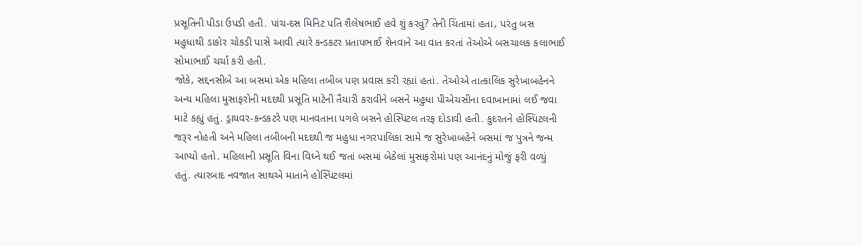પ્રસૂતિની પીડા ઉપડી હતી. પાંચ-દસ મિનિટ પતિ શૈલેષભાઈ હવે શું કરવું? તેની ચિંતામાં હતા, પરંતુ બસ મહુધાથી ડાકોર ચોકડી પાસે આવી ત્યારે કન્ડકટર પ્રતાપભાઈ શેનવાને આ વાત કરતાં તેઓએ બસચાલક કલાભાઈ સોમાભાઈ ચર્ચા કરી હતી.
જોકે, સદ્દનસીબે આ બસમાં એક મહિલા તબીબ પણ પ્રવાસ કરી રહ્યાં હતાં. તેઓએ તાત્કાલિક સુરેખાબહેનને અન્ય મહિલા મુસાફરોની મદદથી પ્રસૂતિ માટેની તૈયારી કરાવીને બસને મહુધા પીએચસીના દવાખાનામાં લઈ જવા માટે કહ્યું હતું. ડ્રાયવર-કન્ડકટરે પણ માનવતાના પગલે બસને હોસ્પિટલ તરફ દોડાવી હતી. કુદરતને હોસ્પિટલની જરૂર નોહતી અને મહિલા તબીબની મદદથી જ મહુધા નગરપાલિકા સામે જ સુરેખાબહેને બસમાં જ પુત્રને જન્મ આપ્યો હતો. મહિલાની પ્રસૂતિ વિના વિઘ્ને થઈ જતાં બસમાં બેઠેલાં મુસાફરોમાં પણ આનંદનું મોજું ફરી વળ્યું હતું. ત્યારબાદ નવજાત સાથએ માતાને હોસ્પિટલમાં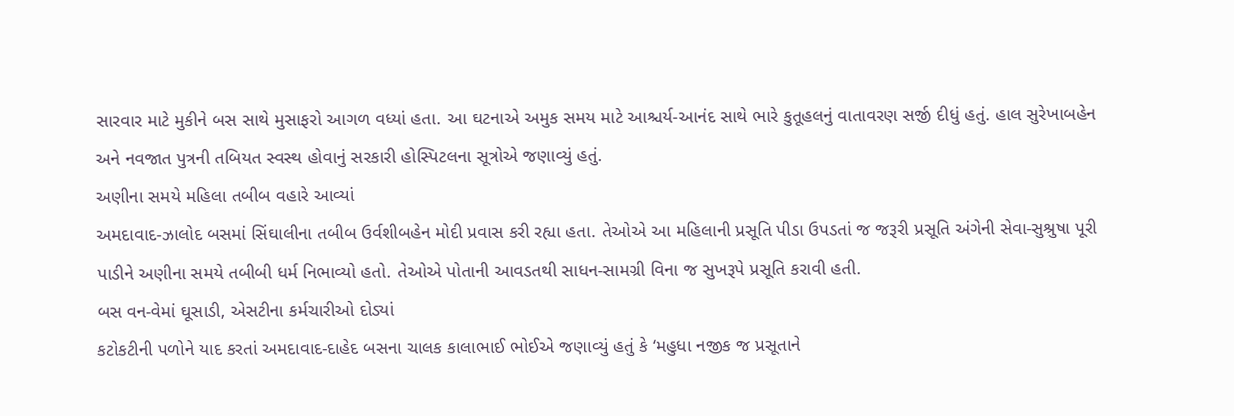સારવાર માટે મુકીને બસ સાથે મુસાફરો આગળ વધ્યાં હતા. આ ઘટનાએ અમુક સમય માટે આશ્ચર્ય-આનંદ સાથે ભારે કુતૂહલનું વાતાવરણ સર્જી દીધું હતું. હાલ સુરેખાબહેન અને નવજાત પુત્રની તબિયત સ્વસ્થ હોવાનું સરકારી હોસ્પિટલના સૂત્રોએ જણાવ્યું હતું.
અણીના સમયે મહિલા તબીબ વહારે આવ્યાં
અમદાવાદ-ઝાલોદ બસમાં સિંઘાલીના તબીબ ઉર્વશીબહેન મોદી પ્રવાસ કરી રહ્યા હતા. તેઓએ આ મહિલાની પ્રસૂતિ પીડા ઉપડતાં જ જરૂરી પ્રસૂતિ અંગેની સેવા-સુશ્રુષા પૂરી પાડીને અણીના સમયે તબીબી ધર્મ નિભાવ્યો હતો. તેઓએ પોતાની આવડતથી સાધન-સામગ્રી વિના જ સુખરૂપે પ્રસૂતિ કરાવી હતી.
બસ વન-વેમાં ઘૂસાડી, એસટીના કર્મચારીઓ દોડ્યાં
કટોકટીની પળોને યાદ કરતાં અમદાવાદ-દાહેદ બસના ચાલક કાલાભાઈ ભોઈએ જણાવ્યું હતું કે ‘મહુધા નજીક જ પ્રસૂતાને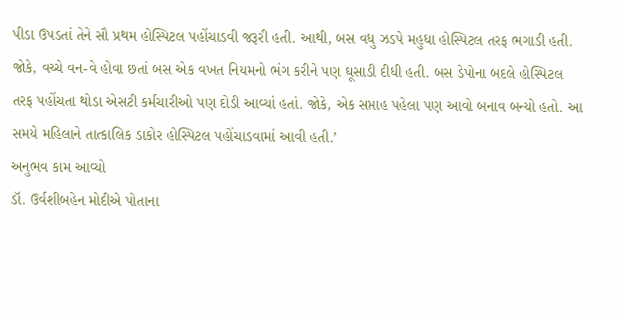પીડા ઉપડતાં તેને સૌ પ્રથમ હોસ્પિટલ પહોંચાડવી જરૂરી હતી. આથી, બસ વધુ ઝડપે મહુધા હોસ્પિટલ તરફ ભગાડી હતી. જોકે, વચ્ચે વન-વે હોવા છતાં બસ એક વખત નિયમનો ભંગ કરીને પણ ઘૂસાડી દીધી હતી. બસ ડેપોના બદલે હોસ્પિટલ તરફ પહોંચતા થોડા એસટી કર્મચારીઓ પણ દોડી આવ્યાં હતાં. જોકે, એક સપ્તાહ પહેલા પણ આવો બનાવ બન્યો હતો. આ સમયે મહિલાને તાત્કાલિક ડાકોર હોસ્પિટલ પહોંચાડવામાં આવી હતી.’
અનુભવ કામ આવ્યો
ડૉ. ઉર્વશીબહેન મોદીએ પોતાના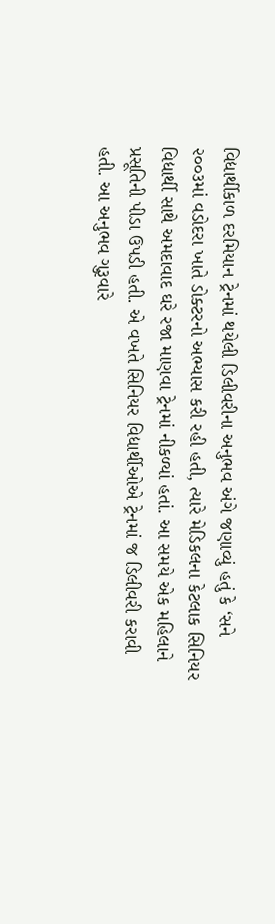વિદ્યાર્થીકાળ દરમિયાન ટ્રેનમાં થયેલી ડિલીવરીના અનુભવ અંગે જણાવ્યું હતું કે ‘સને ૨૦૦૩માં વડોદરા ખાતે ડોક્ટરનો અભ્યાસ કરી રહી હતી, ત્યારે મેડિકલના કેટલાક સિનિયર વિદ્યાર્થી સાથે અમદાવાદ ઘરે રજા માણવા ટ્રેનમાં નીકળ્યાં હતાં. આ સમયે એક મહિલાને પ્રસૂતિની પીડા ઉપડી હતી. એ વખતે સિનિયર વિદ્યાર્થીઓએ ટ્રેનમાં જ ડિલીવરી કરાવી હતી. આ અનુભવ ગુરૂવારે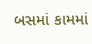બસમાં કામમાં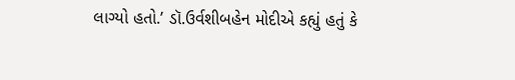લાગ્યો હતો.’ ડૉ.ઉર્વશીબહેન મોદીએ કહ્યું હતું કે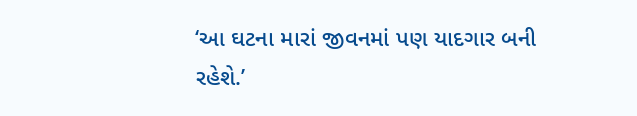‘આ ઘટના મારાં જીવનમાં પણ યાદગાર બની રહેશે.’